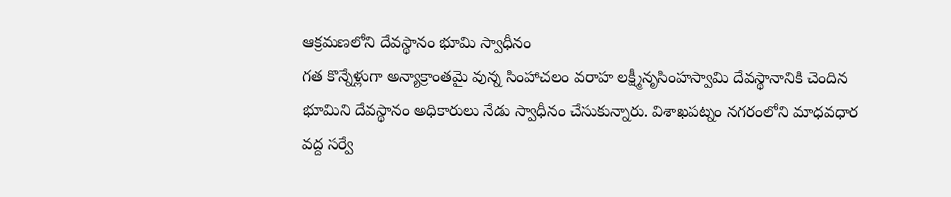ఆక్రమణలోని దేవస్థానం భూమి స్వాధీనం
గత కొన్నేళ్లుగా అన్యాక్రాంతమై వున్న సింహాచలం వరాహ లక్ష్మీనృసింహస్వామి దేవస్థానానికి చెందిన భూమిని దేవస్థానం అధికారులు నేడు స్వాధీనం చేసుకున్నారు. విశాఖపట్నం నగరంలోని మాధవధార వద్ద సర్వే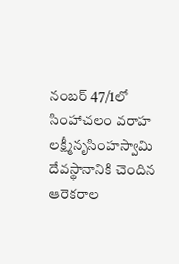నంబర్ 47/1లో సింహాచలం వరాహ లక్ష్మీనృసింహస్వామి దేవస్థానానికి చెందిన ఆరెకరాల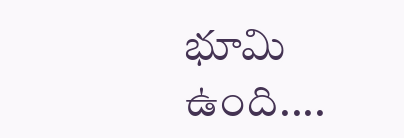భూమి ఉంది....